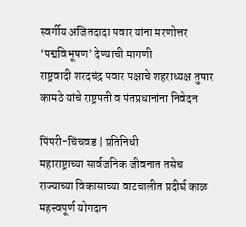स्वर्गीय अजितदादा पवार यांना मरणोत्तर ‘पद्मविभूषण’ देण्याची मागणी
राष्ट्रवादी शरदचंद्र पवार पक्षाचे शहराध्यक्ष तुषार कामठे यांचे राष्ट्रपती व पंतप्रधानांना निवेदन

पिंपरी-चिंचवड | प्रतिनिधी
महाराष्ट्राच्या सार्वजनिक जीवनात तसेच राज्याच्या विकासाच्या वाटचालीत प्रदीर्घ काळ महत्त्वपूर्ण योगदान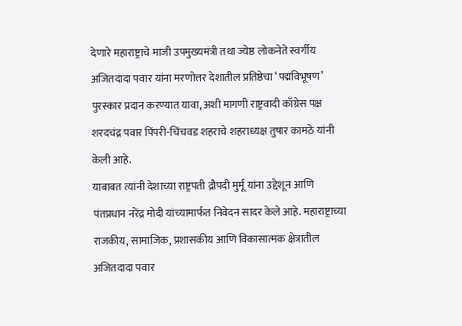देणारे महाराष्ट्राचे माजी उपमुख्यमंत्री तथा ज्येष्ठ लोकनेते स्वर्गीय अजितदादा पवार यांना मरणोत्तर देशातील प्रतिष्ठेचा ‘पद्मविभूषण’ पुरस्कार प्रदान करण्यात यावा, अशी मागणी राष्ट्रवादी काँग्रेस पक्ष शरदचंद्र पवार पिंपरी-चिंचवड शहराचे शहराध्यक्ष तुषार कामठे यांनी केली आहे.
याबाबत त्यांनी देशाच्या राष्ट्रपती द्रौपदी मुर्मू यांना उद्देशून आणि पंतप्रधान नरेंद्र मोदी यांच्यामार्फत निवेदन सादर केले आहे. महाराष्ट्राच्या राजकीय, सामाजिक, प्रशासकीय आणि विकासात्मक क्षेत्रातील अजितदादा पवार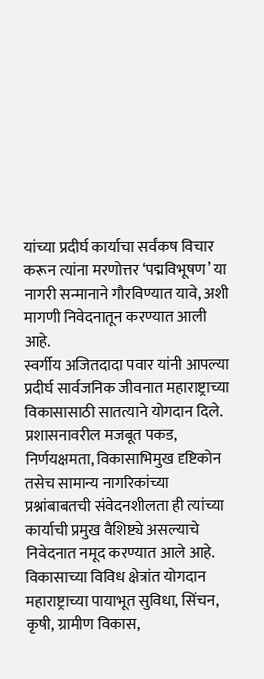यांच्या प्रदीर्घ कार्याचा सर्वंकष विचार करून त्यांना मरणोत्तर ‘पद्मविभूषण’ या नागरी सन्मानाने गौरविण्यात यावे, अशी मागणी निवेदनातून करण्यात आली आहे.
स्वर्गीय अजितदादा पवार यांनी आपल्या प्रदीर्घ सार्वजनिक जीवनात महाराष्ट्राच्या विकासासाठी सातत्याने योगदान दिले. प्रशासनावरील मजबूत पकड, निर्णयक्षमता, विकासाभिमुख दृष्टिकोन तसेच सामान्य नागरिकांच्या प्रश्नांबाबतची संवेदनशीलता ही त्यांच्या कार्याची प्रमुख वैशिष्ट्ये असल्याचे निवेदनात नमूद करण्यात आले आहे.
विकासाच्या विविध क्षेत्रांत योगदान
महाराष्ट्राच्या पायाभूत सुविधा, सिंचन, कृषी, ग्रामीण विकास,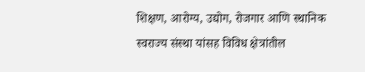शिक्षण, आरोग्य, उद्योग, रोजगार आणि स्थानिक स्वराज्य संस्था यांसह विविध क्षेत्रांतील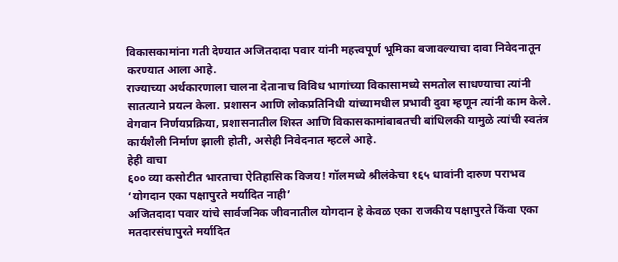विकासकामांना गती देण्यात अजितदादा पवार यांनी महत्त्वपूर्ण भूमिका बजावल्याचा दावा निवेदनातून करण्यात आला आहे.
राज्याच्या अर्थकारणाला चालना देतानाच विविध भागांच्या विकासामध्ये समतोल साधण्याचा त्यांनी सातत्याने प्रयत्न केला. प्रशासन आणि लोकप्रतिनिधी यांच्यामधील प्रभावी दुवा म्हणून त्यांनी काम केले. वेगवान निर्णयप्रक्रिया, प्रशासनातील शिस्त आणि विकासकामांबाबतची बांधिलकी यामुळे त्यांची स्वतंत्र कार्यशैली निर्माण झाली होती, असेही निवेदनात म्हटले आहे.
हेही वाचा
६०० व्या कसोटीत भारताचा ऐतिहासिक विजय! गॉलमध्ये श्रीलंकेचा १६५ धावांनी दारुण पराभव
‘योगदान एका पक्षापुरते मर्यादित नाही’
अजितदादा पवार यांचे सार्वजनिक जीवनातील योगदान हे केवळ एका राजकीय पक्षापुरते किंवा एका मतदारसंघापुरते मर्यादित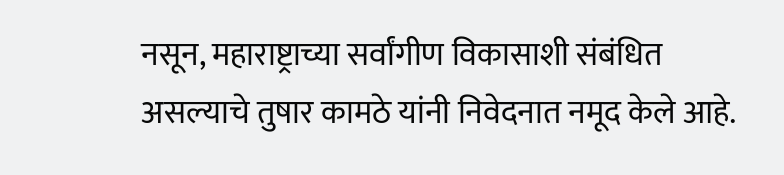नसून, महाराष्ट्राच्या सर्वांगीण विकासाशी संबंधित असल्याचे तुषार कामठे यांनी निवेदनात नमूद केले आहे.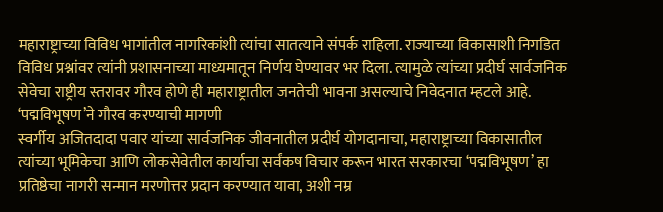महाराष्ट्राच्या विविध भागांतील नागरिकांशी त्यांचा सातत्याने संपर्क राहिला. राज्याच्या विकासाशी निगडित विविध प्रश्नांवर त्यांनी प्रशासनाच्या माध्यमातून निर्णय घेण्यावर भर दिला. त्यामुळे त्यांच्या प्रदीर्घ सार्वजनिक सेवेचा राष्ट्रीय स्तरावर गौरव होणे ही महाराष्ट्रातील जनतेची भावना असल्याचे निवेदनात म्हटले आहे.
‘पद्मविभूषण’ने गौरव करण्याची मागणी
स्वर्गीय अजितदादा पवार यांच्या सार्वजनिक जीवनातील प्रदीर्घ योगदानाचा, महाराष्ट्राच्या विकासातील त्यांच्या भूमिकेचा आणि लोकसेवेतील कार्याचा सर्वंकष विचार करून भारत सरकारचा ‘पद्मविभूषण’ हा प्रतिष्ठेचा नागरी सन्मान मरणोत्तर प्रदान करण्यात यावा, अशी नम्र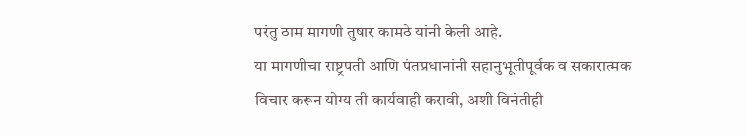परंतु ठाम मागणी तुषार कामठे यांनी केली आहे.
या मागणीचा राष्ट्रपती आणि पंतप्रधानांनी सहानुभूतीपूर्वक व सकारात्मक विचार करून योग्य ती कार्यवाही करावी, अशी विनंतीही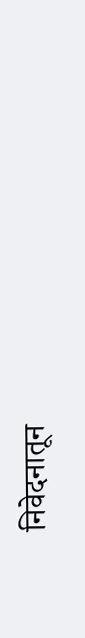निवेदनातून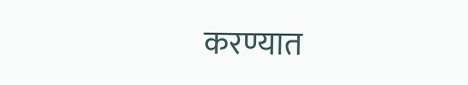करण्यात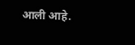आली आहे.